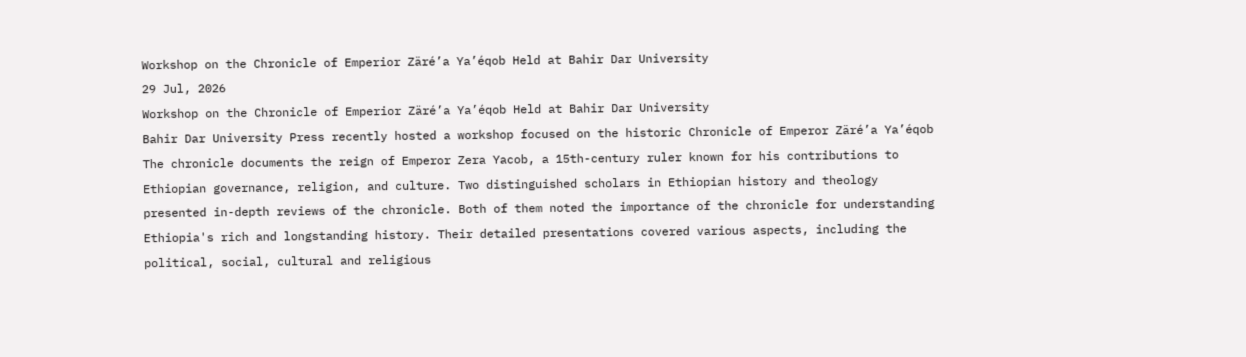Workshop on the Chronicle of Emperior Zäré’a Ya’éqob Held at Bahir Dar University
29 Jul, 2026
Workshop on the Chronicle of Emperior Zäré’a Ya’éqob Held at Bahir Dar University
Bahir Dar University Press recently hosted a workshop focused on the historic Chronicle of Emperor Zäré’a Ya’éqob The chronicle documents the reign of Emperor Zera Yacob, a 15th-century ruler known for his contributions to Ethiopian governance, religion, and culture. Two distinguished scholars in Ethiopian history and theology presented in-depth reviews of the chronicle. Both of them noted the importance of the chronicle for understanding Ethiopia's rich and longstanding history. Their detailed presentations covered various aspects, including the political, social, cultural and religious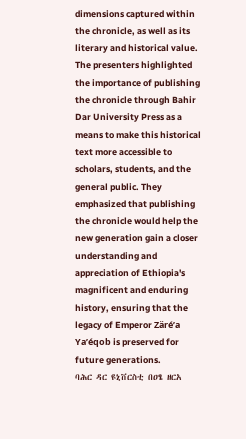dimensions captured within the chronicle, as well as its literary and historical value.
The presenters highlighted the importance of publishing the chronicle through Bahir Dar University Press as a means to make this historical text more accessible to scholars, students, and the general public. They emphasized that publishing the chronicle would help the new generation gain a closer understanding and appreciation of Ethiopia's magnificent and enduring history, ensuring that the legacy of Emperor Zäré’a Ya’éqob is preserved for future generations.
ባሕር ዳር ዩኒቨርስቲ በዐፄ ዘርአ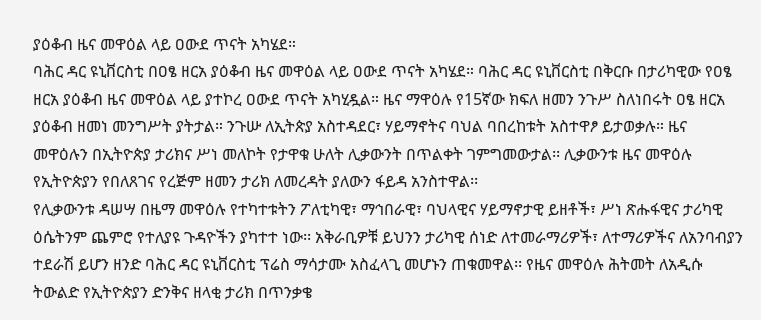ያዕቆብ ዜና መዋዕል ላይ ዐውደ ጥናት አካሄደ።
ባሕር ዳር ዩኒቨርስቲ በዐፄ ዘርአ ያዕቆብ ዜና መዋዕል ላይ ዐውደ ጥናት አካሄደ። ባሕር ዳር ዩኒቨርስቲ በቅርቡ በታሪካዊው የዐፄ ዘርአ ያዕቆብ ዜና መዋዕል ላይ ያተኮረ ዐውደ ጥናት አካሂዷል። ዜና ማዋዕሉ የ15ኛው ክፍለ ዘመን ንጉሥ ስለነበሩት ዐፄ ዘርአ ያዕቆብ ዘመነ መንግሥት ያትታል። ንጉሡ ለኢትጵያ አስተዳደር፣ ሃይማኖትና ባህል ባበረከቱት አስተዋፆ ይታወቃሉ። ዜና መዋዕሉን በኢትዮጵያ ታሪክና ሥነ መለኮት የታዋቁ ሁለት ሊቃውንት በጥልቀት ገምግመውታል፡፡ ሊቃውንቱ ዜና መዋዕሉ የኢትዮጵያን የበለጸገና የረጅም ዘመን ታሪክ ለመረዳት ያለውን ፋይዳ አንስተዋል፡፡
የሊቃውንቱ ዳሠሣ በዜማ መዋዕሉ የተካተቱትን ፖለቲካዊ፣ ማኅበራዊ፣ ባህላዊና ሃይማኖታዊ ይዘቶች፣ ሥነ ጽሑፋዊና ታሪካዊ ዕሴትንም ጨምሮ የተለያዩ ጉዳዮችን ያካተተ ነው፡፡ አቅራቢዎቹ ይህንን ታሪካዊ ሰነድ ለተመራማሪዎች፣ ለተማሪዎችና ለአንባብያን ተደራሽ ይሆን ዘንድ ባሕር ዳር ዩኒቨርስቲ ፕሬስ ማሳታሙ አስፈላጊ መሆኑን ጠቁመዋል፡፡ የዜና መዋዕሉ ሕትመት ለአዲሱ ትውልድ የኢትዮጵያን ድንቅና ዘላቂ ታሪክ በጥንቃቄ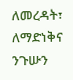ለመረዳት፣ ለማድነቅና ንጉሡን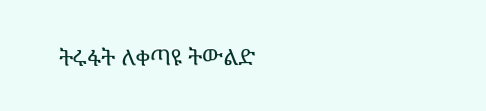ትሩፋት ለቀጣዩ ትውልድ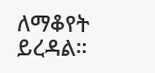ለማቆየት ይረዳል።